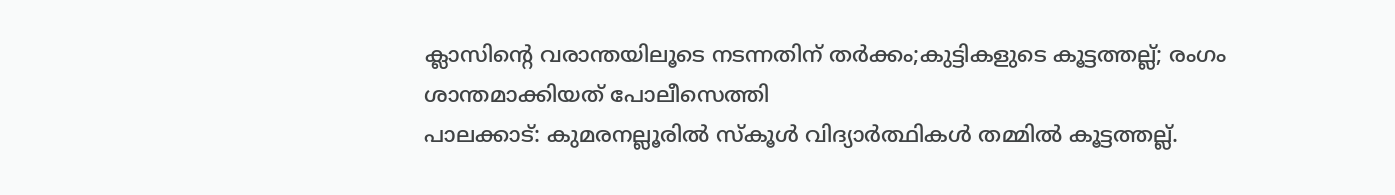ക്ലാസിന്റെ വരാന്തയിലൂടെ നടന്നതിന് തർക്കം;കുട്ടികളുടെ കൂട്ടത്തല്ല്; രംഗം ശാന്തമാക്കിയത് പോലീസെത്തി
പാലക്കാട്: കുമരനല്ലൂരിൽ സ്കൂൾ വിദ്യാർത്ഥികൾ തമ്മിൽ കൂട്ടത്തല്ല്.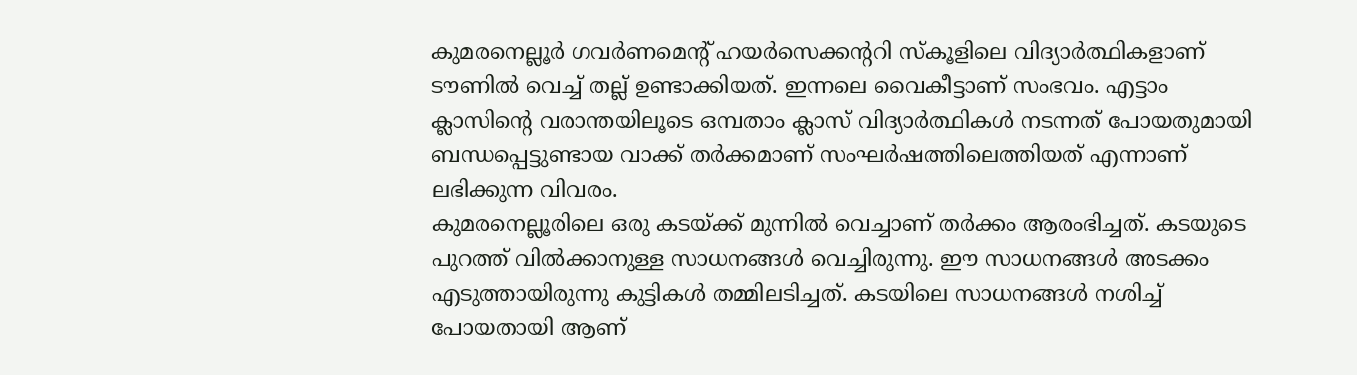കുമരനെല്ലൂർ ഗവർണമെന്റ് ഹയർസെക്കന്ററി സ്കൂളിലെ വിദ്യാർത്ഥികളാണ് ടൗണിൽ വെച്ച് തല്ല് ഉണ്ടാക്കിയത്. ഇന്നലെ വൈകീട്ടാണ് സംഭവം. എട്ടാം ക്ലാസിന്റെ വരാന്തയിലൂടെ ഒമ്പതാം ക്ലാസ് വിദ്യാർത്ഥികൾ നടന്നത് പോയതുമായി ബന്ധപ്പെട്ടുണ്ടായ വാക്ക് തർക്കമാണ് സംഘർഷത്തിലെത്തിയത് എന്നാണ് ലഭിക്കുന്ന വിവരം.
കുമരനെല്ലൂരിലെ ഒരു കടയ്ക്ക് മുന്നിൽ വെച്ചാണ് തർക്കം ആരംഭിച്ചത്. കടയുടെ പുറത്ത് വിൽക്കാനുള്ള സാധനങ്ങൾ വെച്ചിരുന്നു. ഈ സാധനങ്ങൾ അടക്കം എടുത്തായിരുന്നു കുട്ടികൾ തമ്മിലടിച്ചത്. കടയിലെ സാധനങ്ങൾ നശിച്ച് പോയതായി ആണ്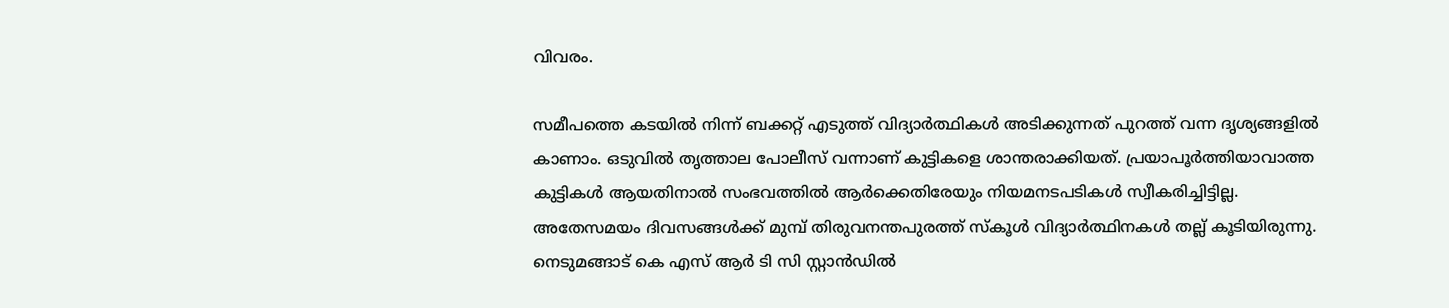വിവരം.

സമീപത്തെ കടയിൽ നിന്ന് ബക്കറ്റ് എടുത്ത് വിദ്യാർത്ഥികൾ അടിക്കുന്നത് പുറത്ത് വന്ന ദൃശ്യങ്ങളിൽ കാണാം. ഒടുവിൽ തൃത്താല പോലീസ് വന്നാണ് കുട്ടികളെ ശാന്തരാക്കിയത്. പ്രയാപൂർത്തിയാവാത്ത കുട്ടികൾ ആയതിനാൽ സംഭവത്തിൽ ആർക്കെതിരേയും നിയമനടപടികൾ സ്വീകരിച്ചിട്ടില്ല.
അതേസമയം ദിവസങ്ങൾക്ക് മുമ്പ് തിരുവനന്തപുരത്ത് സ്കൂൾ വിദ്യാർത്ഥിനകൾ തല്ല് കൂടിയിരുന്നു. നെടുമങ്ങാട് കെ എസ് ആർ ടി സി സ്റ്റാൻഡിൽ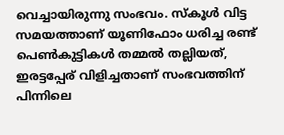വെച്ചായിരുന്നു സംഭവം. സ്കൂൾ വിട്ട സമയത്താണ് യൂണിഫോം ധരിച്ച രണ്ട് പെൺകുട്ടികൾ തമ്മൽ തല്ലിയത്, ഇരട്ടപ്പേര് വിളിച്ചതാണ് സംഭവത്തിന് പിന്നിലെ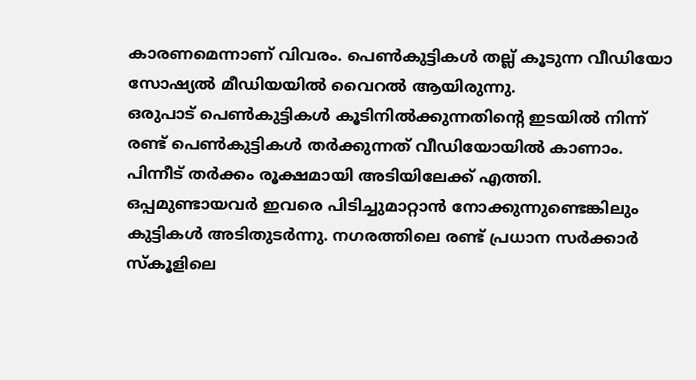കാരണമെന്നാണ് വിവരം. പെൺകുട്ടികൾ തല്ല് കൂടുന്ന വീഡിയോ സോഷ്യൽ മീഡിയയിൽ വൈറൽ ആയിരുന്നു.
ഒരുപാട് പെൺകുട്ടികൾ കൂടിനിൽക്കുന്നതിന്റെ ഇടയിൽ നിന്ന് രണ്ട് പെൺകുട്ടികൾ തർക്കുന്നത് വീഡിയോയിൽ കാണാം. പിന്നീട് തർക്കം രൂക്ഷമായി അടിയിലേക്ക് എത്തി. ഒപ്പമുണ്ടായവർ ഇവരെ പിടിച്ചുമാറ്റാൻ നോക്കുന്നുണ്ടെങ്കിലും കുട്ടികൾ അടിതുടർന്നു. നഗരത്തിലെ രണ്ട് പ്രധാന സർക്കാർ സ്കൂളിലെ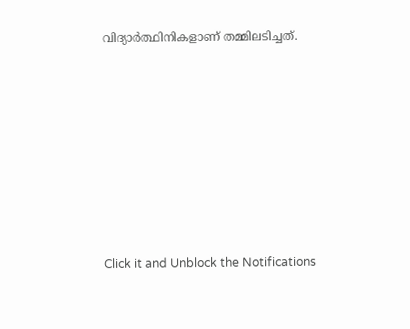വിദ്യാർത്ഥിനികളാണ് തമ്മിലടിച്ചത്.












Click it and Unblock the Notifications